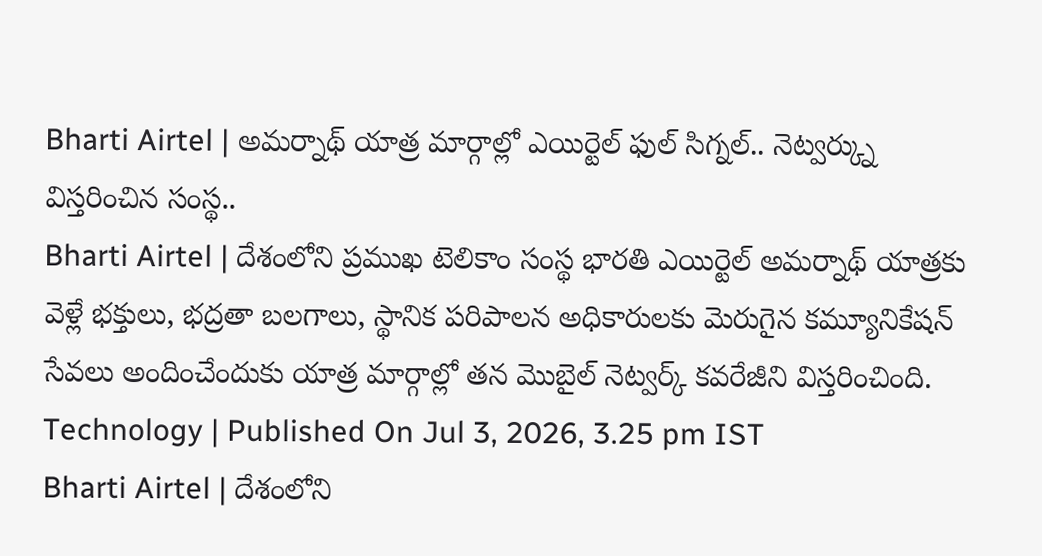Bharti Airtel | అమర్నాథ్ యాత్ర మార్గాల్లో ఎయిర్టెల్ ఫుల్ సిగ్నల్.. నెట్వర్క్ను విస్తరించిన సంస్థ..
Bharti Airtel | దేశంలోని ప్రముఖ టెలికాం సంస్థ భారతి ఎయిర్టెల్ అమర్నాథ్ యాత్రకు వెళ్లే భక్తులు, భద్రతా బలగాలు, స్థానిక పరిపాలన అధికారులకు మెరుగైన కమ్యూనికేషన్ సేవలు అందించేందుకు యాత్ర మార్గాల్లో తన మొబైల్ నెట్వర్క్ కవరేజీని విస్తరించింది.
Technology | Published On Jul 3, 2026, 3.25 pm IST
Bharti Airtel | దేశంలోని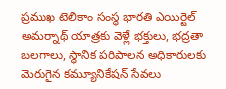ప్రముఖ టెలికాం సంస్థ భారతి ఎయిర్టెల్ అమర్నాథ్ యాత్రకు వెళ్లే భక్తులు, భద్రతా బలగాలు, స్థానిక పరిపాలన అధికారులకు మెరుగైన కమ్యూనికేషన్ సేవలు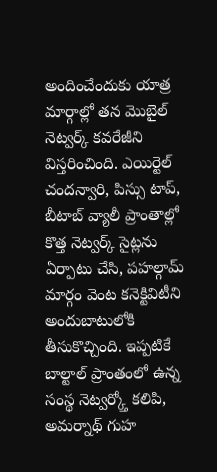అందించేందుకు యాత్ర మార్గాల్లో తన మొబైల్ నెట్వర్క్ కవరేజీని విస్తరించింది. ఎయిర్టెల్ చందన్వారి, పిస్సు టాప్, బీటాబ్ వ్యాలీ ప్రాంతాల్లో కొత్త నెట్వర్క్ సైట్లను ఏర్పాటు చేసి, పహల్గామ్ మార్గం వెంట కనెక్టివిటీని అందుబాటులోకి తీసుకొచ్చింది. ఇప్పటికే బాల్టాల్ ప్రాంతంలో ఉన్న సంస్థ నెట్వర్క్తో కలిపి, అమర్నాథ్ గుహ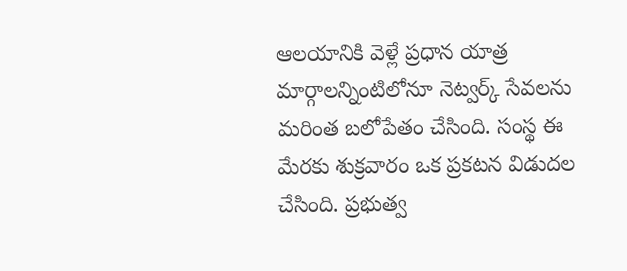ఆలయానికి వెళ్లే ప్రధాన యాత్ర మార్గాలన్నింటిలోనూ నెట్వర్క్ సేవలను మరింత బలోపేతం చేసింది. సంస్థ ఈ మేరకు శుక్రవారం ఒక ప్రకటన విడుదల చేసింది. ప్రభుత్వ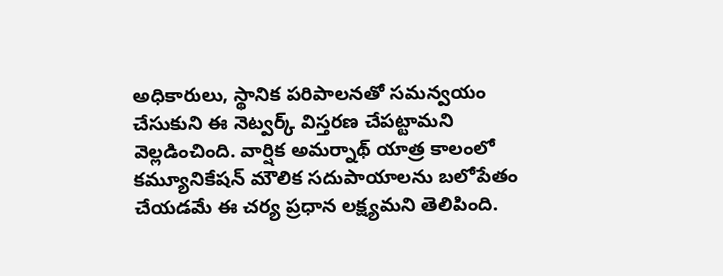అధికారులు, స్థానిక పరిపాలనతో సమన్వయం చేసుకుని ఈ నెట్వర్క్ విస్తరణ చేపట్టామని వెల్లడించింది. వార్షిక అమర్నాథ్ యాత్ర కాలంలో కమ్యూనికేషన్ మౌలిక సదుపాయాలను బలోపేతం చేయడమే ఈ చర్య ప్రధాన లక్ష్యమని తెలిపింది.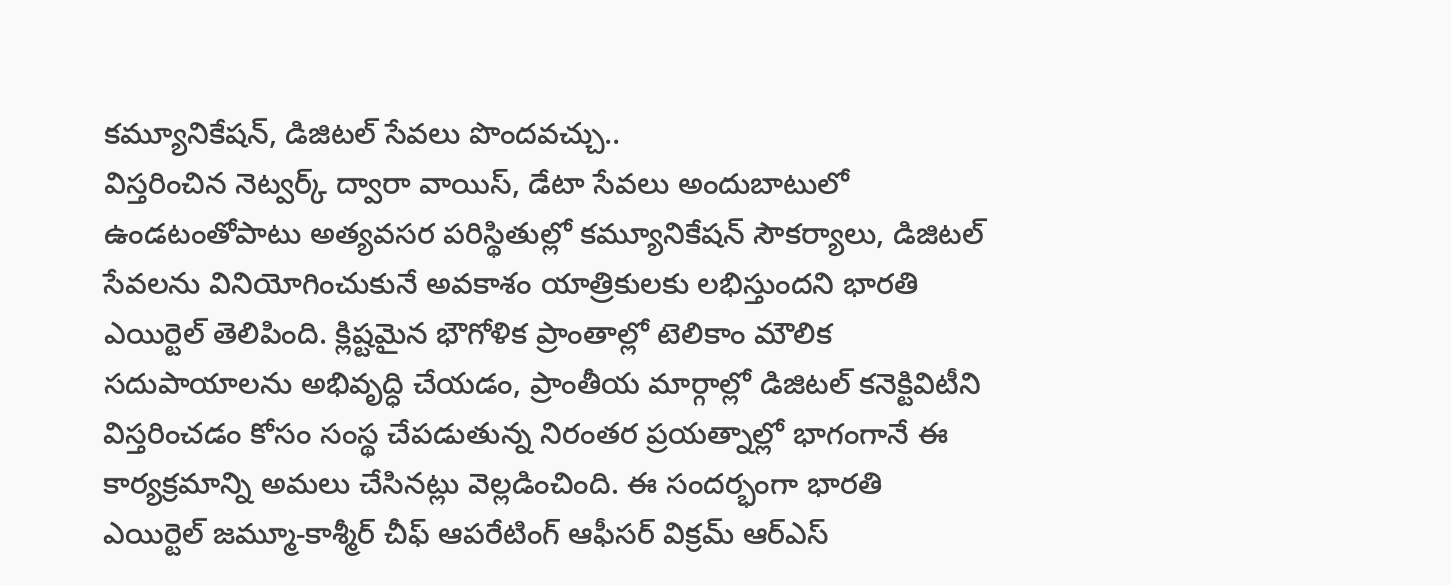కమ్యూనికేషన్, డిజిటల్ సేవలు పొందవచ్చు..
విస్తరించిన నెట్వర్క్ ద్వారా వాయిస్, డేటా సేవలు అందుబాటులో ఉండటంతోపాటు అత్యవసర పరిస్థితుల్లో కమ్యూనికేషన్ సౌకర్యాలు, డిజిటల్ సేవలను వినియోగించుకునే అవకాశం యాత్రికులకు లభిస్తుందని భారతి ఎయిర్టెల్ తెలిపింది. క్లిష్టమైన భౌగోళిక ప్రాంతాల్లో టెలికాం మౌలిక సదుపాయాలను అభివృద్ధి చేయడం, ప్రాంతీయ మార్గాల్లో డిజిటల్ కనెక్టివిటీని విస్తరించడం కోసం సంస్థ చేపడుతున్న నిరంతర ప్రయత్నాల్లో భాగంగానే ఈ కార్యక్రమాన్ని అమలు చేసినట్లు వెల్లడించింది. ఈ సందర్భంగా భారతి ఎయిర్టెల్ జమ్మూ-కాశ్మీర్ చీఫ్ ఆపరేటింగ్ ఆఫీసర్ విక్రమ్ ఆర్ఎస్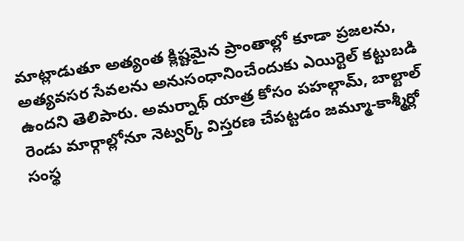మాట్లాడుతూ అత్యంత క్లిష్టమైన ప్రాంతాల్లో కూడా ప్రజలను, అత్యవసర సేవలను అనుసంధానించేందుకు ఎయిర్టెల్ కట్టుబడి ఉందని తెలిపారు. అమర్నాథ్ యాత్ర కోసం పహల్గామ్, బాల్టాల్ రెండు మార్గాల్లోనూ నెట్వర్క్ విస్తరణ చేపట్టడం జమ్మూ-కాశ్మీర్లో సంస్థ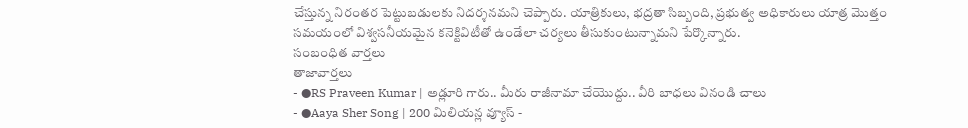చేస్తున్న నిరంతర పెట్టుబడులకు నిదర్శనమని చెప్పారు. యాత్రికులు, భద్రతా సిబ్బంది, ప్రభుత్వ అధికారులు యాత్ర మొత్తం సమయంలో విశ్వసనీయమైన కనెక్టివిటీతో ఉండేలా చర్యలు తీసుకుంటున్నామని పేర్కొన్నారు.
సంబంధిత వార్తలు
తాజావార్తలు
- ●RS Praveen Kumar | అడ్లూరి గారు.. మీరు రాజీనామా చేయొద్దు.. వీరి బాధలు వినండి చాలు
- ●Aaya Sher Song | 200 మిలియన్ల వ్యూస్ -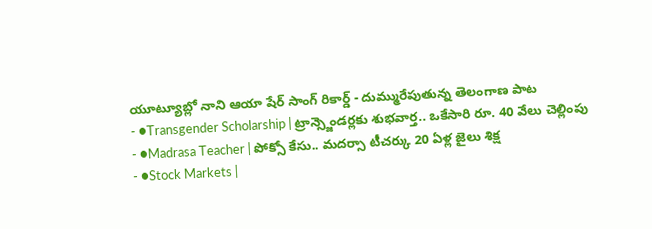యూట్యూబ్లో నాని ఆయా షేర్ సాంగ్ రికార్డ్ - దుమ్మురేపుతున్న తెలంగాణ పాట
- ●Transgender Scholarship | ట్రాన్స్జెండర్లకు శుభవార్త.. ఒకేసారి రూ. 40 వేలు చెల్లింపు
- ●Madrasa Teacher | పోక్సో కేసు.. మదర్సా టీచర్కు 20 ఏళ్ల జైలు శిక్ష
- ●Stock Markets |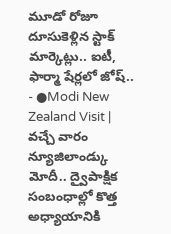మూడో రోజూ దూసుకెళ్లిన స్టాక్ మార్కెట్లు.. ఐటీ, ఫార్మా షేర్లలో జోష్..
- ●Modi New Zealand Visit | వచ్చే వారం న్యూజిలాండ్కు మోదీ.. ద్వైపాక్షిక సంబంధాల్లో కొత్త అధ్యాయానికి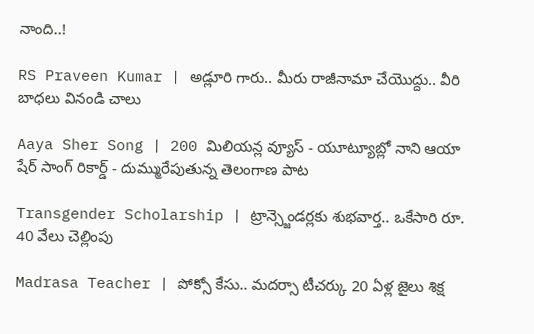నాంది..!

RS Praveen Kumar | అడ్లూరి గారు.. మీరు రాజీనామా చేయొద్దు.. వీరి బాధలు వినండి చాలు

Aaya Sher Song | 200 మిలియన్ల వ్యూస్ - యూట్యూబ్లో నాని ఆయా షేర్ సాంగ్ రికార్డ్ - దుమ్మురేపుతున్న తెలంగాణ పాట

Transgender Scholarship | ట్రాన్స్జెండర్లకు శుభవార్త.. ఒకేసారి రూ. 40 వేలు చెల్లింపు

Madrasa Teacher | పోక్సో కేసు.. మదర్సా టీచర్కు 20 ఏళ్ల జైలు శిక్ష